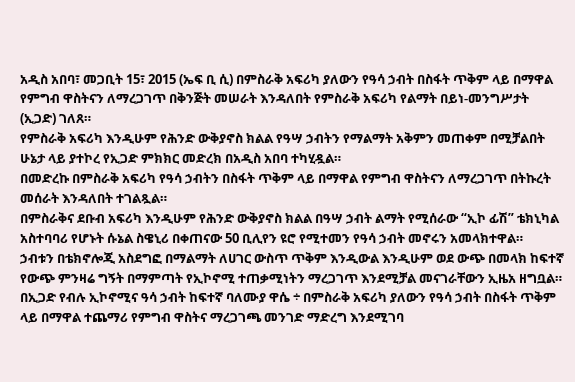አዲስ አበባ፣ መጋቢት 15፣ 2015 (ኤፍ ቢ ሲ) በምስራቅ አፍሪካ ያለውን የዓሳ ኃብት በስፋት ጥቅም ላይ በማዋል የምግብ ዋስትናን ለማረጋገጥ በቅንጅት መሠራት እንዳለበት የምስራቅ አፍሪካ የልማት በይነ-መንግሥታት (ኢጋድ) ገለጸ።
የምስራቅ አፍሪካ እንዲሁም የሕንድ ውቅያኖስ ክልል የዓሣ ኃብትን የማልማት አቅምን መጠቀም በሚቻልበት ሁኔታ ላይ ያተኮረ የኢጋድ ምክክር መድረክ በአዲስ አበባ ተካሂዷል።
በመድረኩ በምስራቅ አፍሪካ የዓሳ ኃብትን በስፋት ጥቅም ላይ በማዋል የምግብ ዋስትናን ለማረጋገጥ በትኩረት መሰራት እንዳለበት ተገልጿል።
በምስራቅና ደቡብ አፍሪካ እንዲሁም የሕንድ ውቅያኖስ ክልል በዓሣ ኃብት ልማት የሚሰራው “ኢኮ ፊሽ” ቴክኒካል አስተባባሪ የሆኑት ሱኔል ስዌኒሪ በቀጠናው 50 ቢሊየን ዩሮ የሚተመን የዓሳ ኃብት መኖሩን አመላክተዋል።
ኃብቱን በቴክኖሎጂ አስደግፎ በማልማት ለሀገር ውስጥ ጥቅም እንዲውል እንዲሁም ወደ ውጭ በመላክ ከፍተኛ የውጭ ምንዛሬ ግኝት በማምጣት የኢኮኖሚ ተጠቃሚነትን ማረጋገጥ እንደሚቻል መናገራቸውን ኢዜአ ዘግቧል።
በኢጋድ የብሉ ኢኮኖሚና ዓሳ ኃብት ከፍተኛ ባለሙያ ዋሴ ÷ በምስራቅ አፍሪካ ያለውን የዓሳ ኃብት በስፋት ጥቅም ላይ በማዋል ተጨማሪ የምግብ ዋስትና ማረጋገጫ መንገድ ማድረግ እንደሚገባ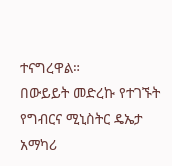ተናግረዋል።
በውይይት መድረኩ የተገኙት የግብርና ሚኒስትር ዴኤታ አማካሪ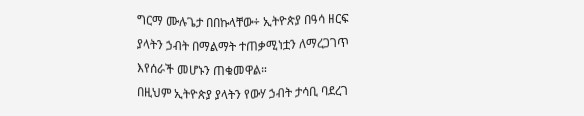ግርማ ሙሉጌታ በበኩላቸው÷ ኢትዮጵያ በዓሳ ዘርፍ ያላትን ኃብት በማልማት ተጠቃሚነቷን ለማረጋገጥ እየሰራች መሆኑን ጠቁመዋል።
በዚህም ኢትዮጵያ ያላትን የውሃ ኃብት ታሳቢ ባደረገ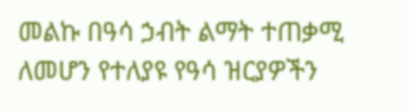መልኩ በዓሳ ኃብት ልማት ተጠቃሚ ለመሆን የተለያዩ የዓሳ ዝርያዎችን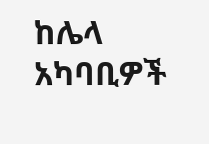ከሌላ አካባቢዎች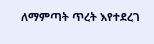ለማምጣት ጥረት እየተደረገ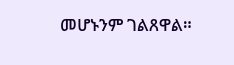መሆኑንም ገልጸዋል።